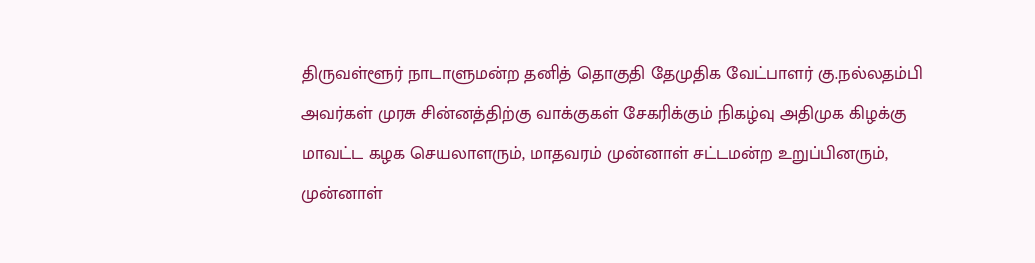திருவள்ளூர் நாடாளுமன்ற தனித் தொகுதி தேமுதிக வேட்பாளர் கு.நல்லதம்பி அவர்கள் முரசு சின்னத்திற்கு வாக்குகள் சேகரிக்கும் நிகழ்வு அதிமுக கிழக்கு மாவட்ட கழக செயலாளரும், மாதவரம் முன்னாள் சட்டமன்ற உறுப்பினரும், முன்னாள்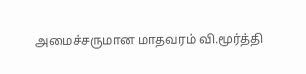அமைச்சருமான மாதவரம் வி.மூர்த்தி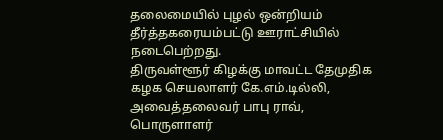தலைமையில் புழல் ஒன்றியம் தீர்த்தகரையம்பட்டு ஊராட்சியில் நடைபெற்றது.
திருவள்ளூர் கிழக்கு மாவட்ட தேமுதிக கழக செயலாளர் கே.எம்.டில்லி, அவைத்தலைவர் பாபு ராவ், பொருளாளர்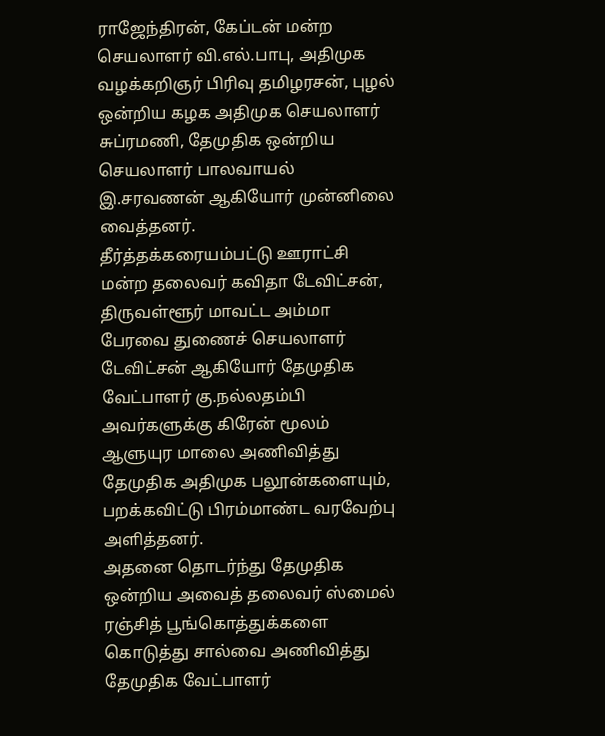ராஜேந்திரன், கேப்டன் மன்ற செயலாளர் வி.எல்.பாபு, அதிமுக வழக்கறிஞர் பிரிவு தமிழரசன், புழல் ஒன்றிய கழக அதிமுக செயலாளர் சுப்ரமணி, தேமுதிக ஒன்றிய செயலாளர் பாலவாயல் இ.சரவணன் ஆகியோர் முன்னிலை வைத்தனர்.
தீர்த்தக்கரையம்பட்டு ஊராட்சி மன்ற தலைவர் கவிதா டேவிட்சன், திருவள்ளூர் மாவட்ட அம்மா பேரவை துணைச் செயலாளர் டேவிட்சன் ஆகியோர் தேமுதிக வேட்பாளர் கு.நல்லதம்பி அவர்களுக்கு கிரேன் மூலம் ஆளுயுர மாலை அணிவித்து தேமுதிக அதிமுக பலூன்களையும், பறக்கவிட்டு பிரம்மாண்ட வரவேற்பு அளித்தனர்.
அதனை தொடர்ந்து தேமுதிக ஒன்றிய அவைத் தலைவர் ஸ்மைல் ரஞ்சித் பூங்கொத்துக்களை கொடுத்து சால்வை அணிவித்து தேமுதிக வேட்பாளர்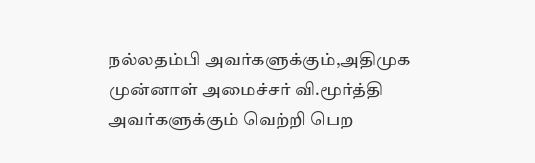நல்லதம்பி அவர்களுக்கும்,அதிமுக முன்னாள் அமைச்சர் வி.மூர்த்தி அவர்களுக்கும் வெற்றி பெற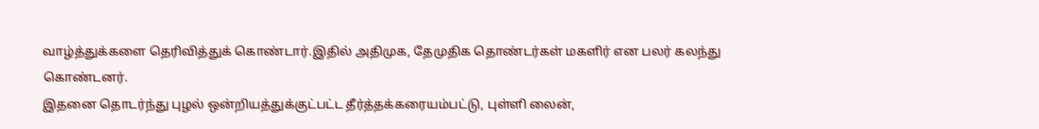வாழ்த்துக்களை தெரிவித்துக் கொண்டார்.இதில் அதிமுக, தேமுதிக தொண்டர்கள் மகளிர் என பலர் கலந்து கொண்டனர்.
இதனை தொடர்ந்து புழல் ஒன்றியத்துக்குட்பட்ட தீர்த்தக்கரையம்பட்டு, புள்ளி லைன்,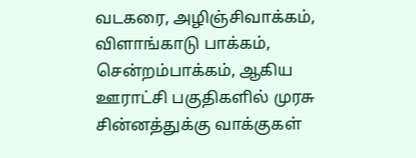வடகரை, அழிஞ்சிவாக்கம், விளாங்காடு பாக்கம், சென்றம்பாக்கம், ஆகிய ஊராட்சி பகுதிகளில் முரசு சின்னத்துக்கு வாக்குகள்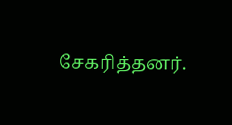சேகரித்தனர்.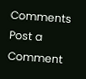Comments
Post a Comment